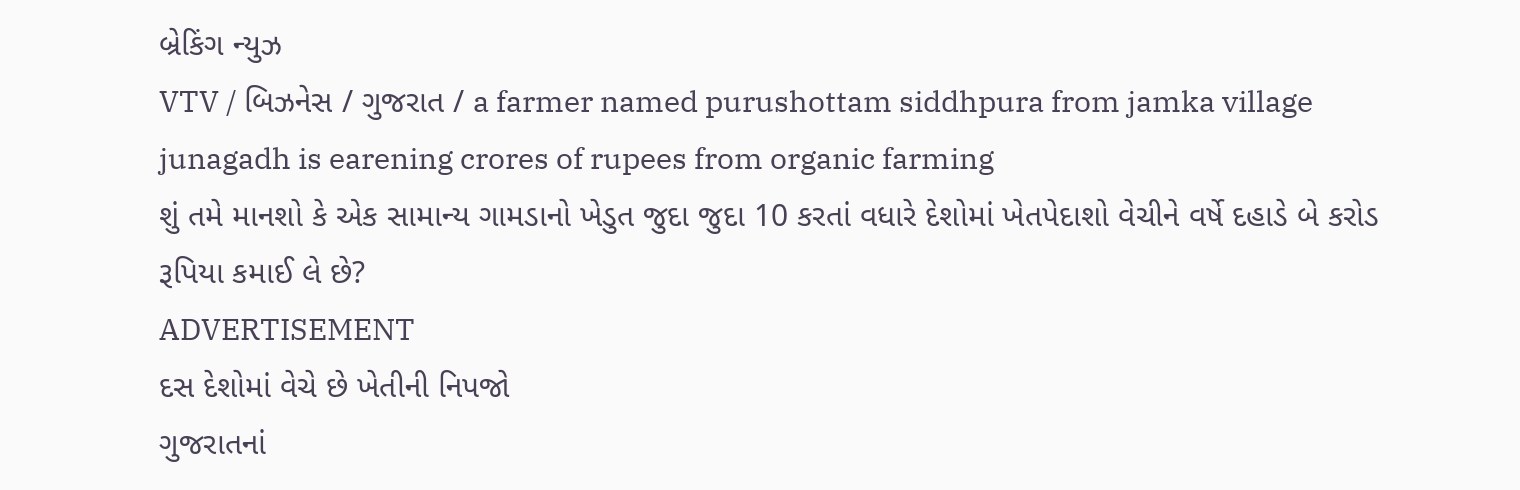બ્રેકિંગ ન્યુઝ
VTV / બિઝનેસ / ગુજરાત / a farmer named purushottam siddhpura from jamka village junagadh is earening crores of rupees from organic farming
શું તમે માનશો કે એક સામાન્ય ગામડાનો ખેડુત જુદા જુદા 10 કરતાં વધારે દેશોમાં ખેતપેદાશો વેચીને વર્ષે દહાડે બે કરોડ રૂપિયા કમાઈ લે છે?
ADVERTISEMENT
દસ દેશોમાં વેચે છે ખેતીની નિપજો
ગુજરાતનાં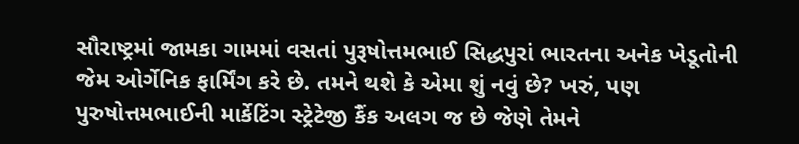સૌરાષ્ટ્રમાં જામકા ગામમાં વસતાં પુરૂષોત્તમભાઈ સિદ્ધપુરાં ભારતના અનેક ખેડૂતોની જેમ ઓર્ગેનિક ફાર્મિંગ કરે છે. તમને થશે કે એમા શું નવું છે? ખરું, પણ પુરુષોત્તમભાઈની માર્કેટિંગ સ્ટ્રેટેજી કૈંક અલગ જ છે જેણે તેમને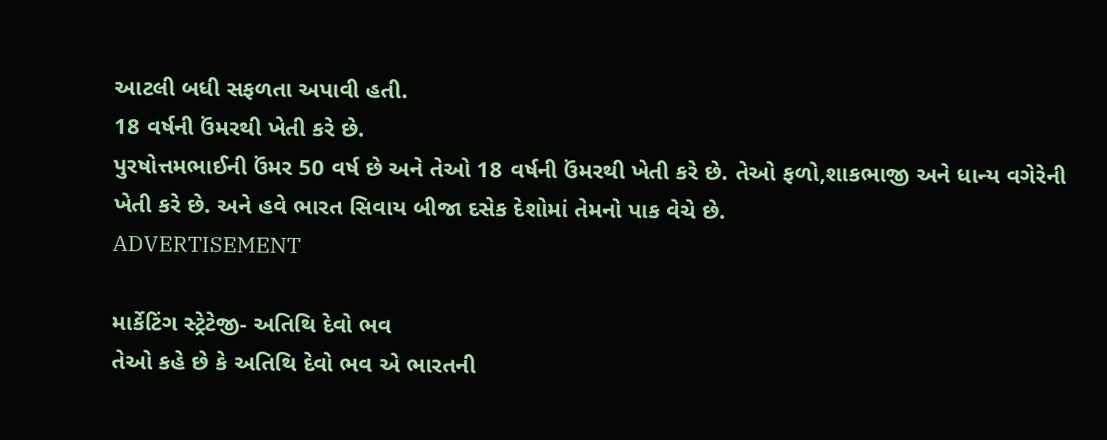આટલી બધી સફળતા અપાવી હતી.
18 વર્ષની ઉંમરથી ખેતી કરે છે.
પુરષોત્તમભાઈની ઉંમર 50 વર્ષ છે અને તેઓ 18 વર્ષની ઉંમરથી ખેતી કરે છે. તેઓ ફળો,શાકભાજી અને ધાન્ય વગેરેની ખેતી કરે છે. અને હવે ભારત સિવાય બીજા દસેક દેશોમાં તેમનો પાક વેચે છે.
ADVERTISEMENT

માર્કેટિંગ સ્ટ્રેટેજી- અતિથિ દેવો ભવ
તેઓ કહે છે કે અતિથિ દેવો ભવ એ ભારતની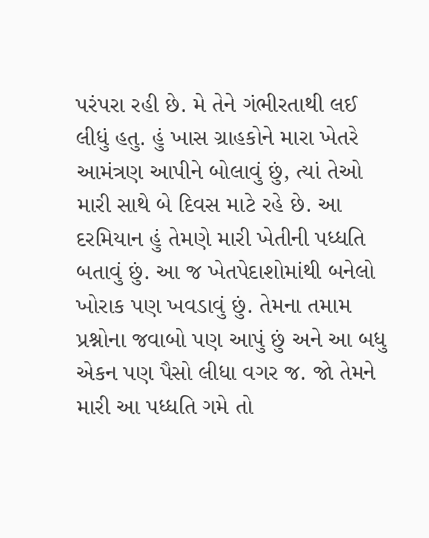પરંપરા રહી છે. મે તેને ગંભીરતાથી લઈ લીધું હતુ. હું ખાસ ગ્રાહકોને મારા ખેતરે આમંત્રણ આપીને બોલાવું છું, ત્યાં તેઓ મારી સાથે બે દિવસ માટે રહે છે. આ દરમિયાન હું તેમણે મારી ખેતીની પધ્ધતિ બતાવું છું. આ જ ખેતપેદાશોમાંથી બનેલો ખોરાક પણ ખવડાવું છું. તેમના તમામ પ્રશ્નોના જવાબો પણ આપું છું અને આ બધુ એકન પણ પૈસો લીધા વગર જ. જો તેમને મારી આ પધ્ધતિ ગમે તો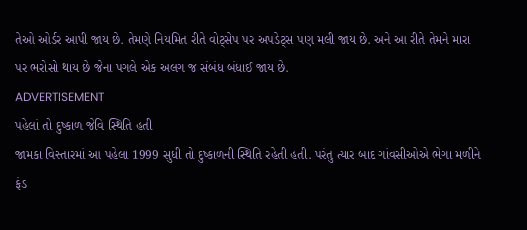તેઓ ઓર્ડર આપી જાય છે. તેમણે નિયમિત રીતે વોટ્સેપ પર અપડેટ્સ પણ મલી જાય છે. અને આ રીતે તેમને મારા પર ભરોસો થાય છે જેના પગલે એક અલગ જ સંબંધ બંધાઈ જાય છે.
ADVERTISEMENT
પહેલાં તો દુષ્કાળ જેવિ સ્થિતિ હતી
જામકા વિસ્તારમાં આ પહેલા 1999 સુધી તો દુષ્કાળની સ્થિતિ રહેતી હતી. પરંતુ ત્યાર બાદ ગાંવસીઓએ ભેગા મળીને ફંડ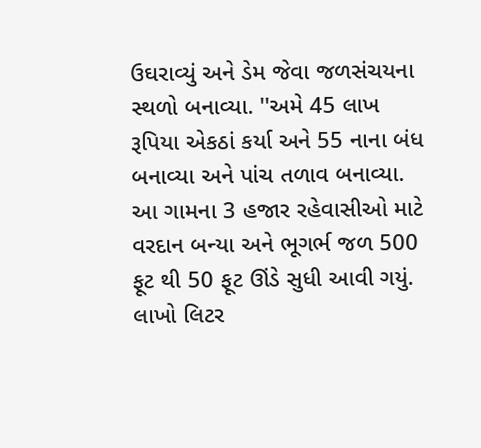ઉઘરાવ્યું અને ડેમ જેવા જળસંચયના સ્થળો બનાવ્યા. ''અમે 45 લાખ રૂપિયા એકઠાં કર્યા અને 55 નાના બંધ બનાવ્યા અને પાંચ તળાવ બનાવ્યા. આ ગામના 3 હજાર રહેવાસીઓ માટે વરદાન બન્યા અને ભૂગર્ભ જળ 500 ફૂટ થી 50 ફૂટ ઊંડે સુધી આવી ગયું. લાખો લિટર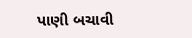પાણી બચાવી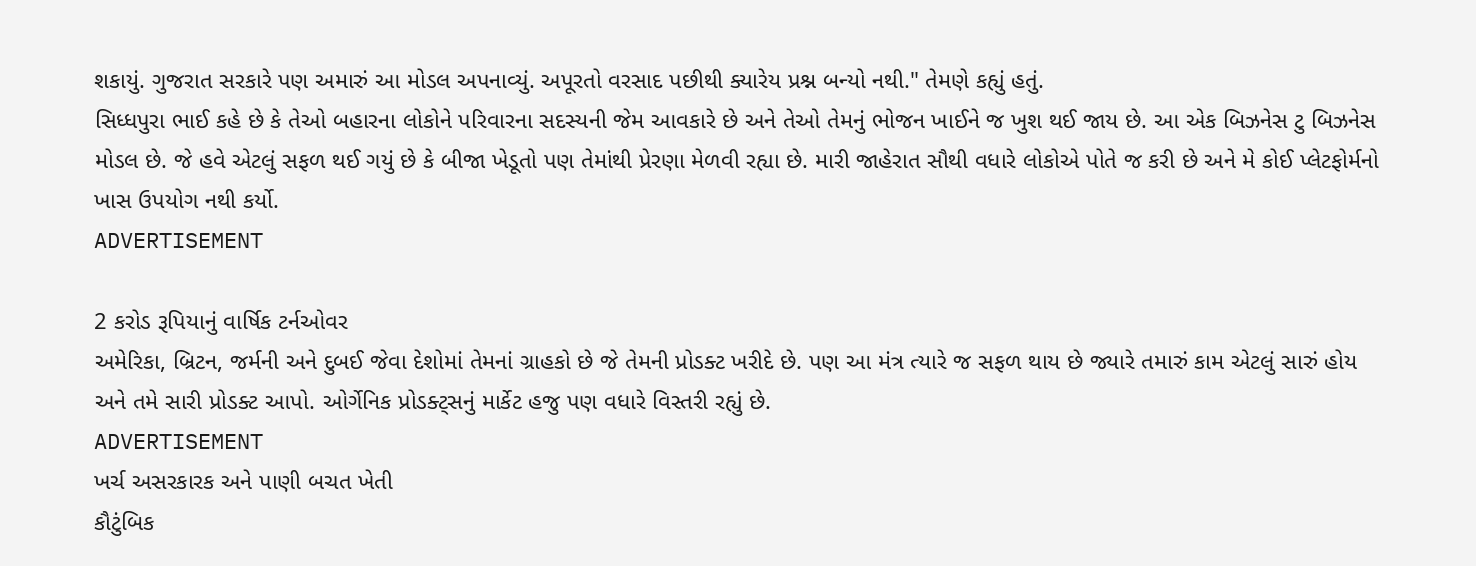શકાયું. ગુજરાત સરકારે પણ અમારું આ મોડલ અપનાવ્યું. અપૂરતો વરસાદ પછીથી ક્યારેય પ્રશ્ન બન્યો નથી." તેમણે કહ્યું હતું.
સિધ્ધપુરા ભાઈ કહે છે કે તેઓ બહારના લોકોને પરિવારના સદસ્યની જેમ આવકારે છે અને તેઓ તેમનું ભોજન ખાઈને જ ખુશ થઈ જાય છે. આ એક બિઝનેસ ટુ બિઝનેસ મોડલ છે. જે હવે એટલું સફળ થઈ ગયું છે કે બીજા ખેડૂતો પણ તેમાંથી પ્રેરણા મેળવી રહ્યા છે. મારી જાહેરાત સૌથી વધારે લોકોએ પોતે જ કરી છે અને મે કોઈ પ્લેટફોર્મનો ખાસ ઉપયોગ નથી કર્યો.
ADVERTISEMENT

2 કરોડ રૂપિયાનું વાર્ષિક ટર્નઓવર
અમેરિકા, બ્રિટન, જર્મની અને દુબઈ જેવા દેશોમાં તેમનાં ગ્રાહકો છે જે તેમની પ્રોડક્ટ ખરીદે છે. પણ આ મંત્ર ત્યારે જ સફળ થાય છે જ્યારે તમારું કામ એટલું સારું હોય અને તમે સારી પ્રોડક્ટ આપો. ઓર્ગેનિક પ્રોડક્ટ્સનું માર્કેટ હજુ પણ વધારે વિસ્તરી રહ્યું છે.
ADVERTISEMENT
ખર્ચ અસરકારક અને પાણી બચત ખેતી
કૌટુંબિક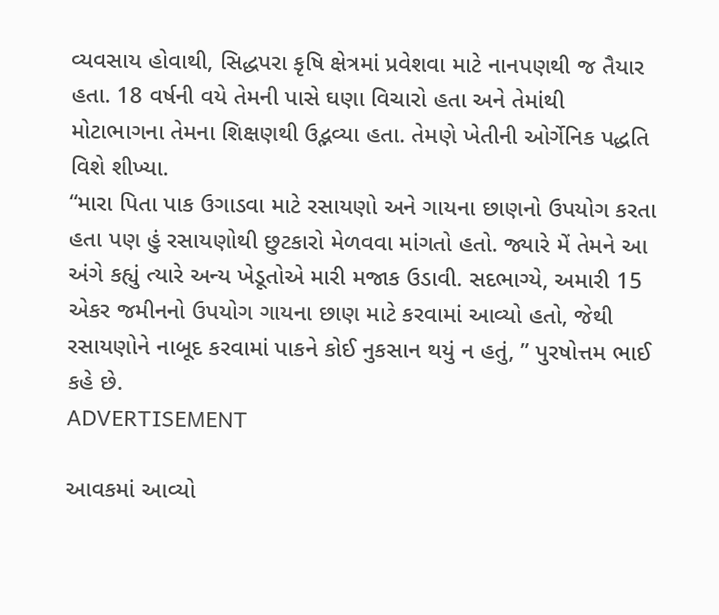વ્યવસાય હોવાથી, સિદ્ધપરા કૃષિ ક્ષેત્રમાં પ્રવેશવા માટે નાનપણથી જ તૈયાર હતા. 18 વર્ષની વયે તેમની પાસે ઘણા વિચારો હતા અને તેમાંથી મોટાભાગના તેમના શિક્ષણથી ઉદ્ભવ્યા હતા. તેમણે ખેતીની ઓર્ગેનિક પદ્ધતિ વિશે શીખ્યા.
“મારા પિતા પાક ઉગાડવા માટે રસાયણો અને ગાયના છાણનો ઉપયોગ કરતા હતા પણ હું રસાયણોથી છુટકારો મેળવવા માંગતો હતો. જ્યારે મેં તેમને આ અંગે કહ્યું ત્યારે અન્ય ખેડૂતોએ મારી મજાક ઉડાવી. સદભાગ્યે, અમારી 15 એકર જમીનનો ઉપયોગ ગાયના છાણ માટે કરવામાં આવ્યો હતો, જેથી રસાયણોને નાબૂદ કરવામાં પાકને કોઈ નુકસાન થયું ન હતું, ” પુરષોત્તમ ભાઈ કહે છે.
ADVERTISEMENT

આવકમાં આવ્યો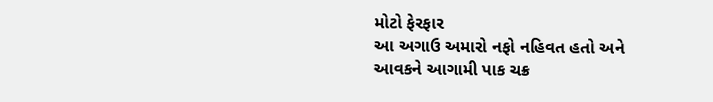મોટો ફેરફાર
આ અગાઉ અમારો નફો નહિવત હતો અને આવકને આગામી પાક ચક્ર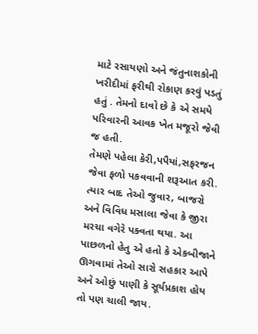માટે રસાયણો અને જંતુનાશકોની ખરીદીમાં ફરીથી રોકાણ કરવું પડતું હતું . તેમનો દાવો છે કે એ સમયે પરિવારની આવક ખેત મજૂરો જેવી જ હતી.
તેમણે પહેલા કેરી,પપૈયાં,સફરજન જેવા ફળો પકવવાની શરૂઆત કરી. ત્યાર બાદ તેઓ જુવાર, બાજરો અને વિવિધ મસાલા જેવા કે જીરા મરચા વગેરે પક્વતા થયા. આ પાછળનો હેતુ એ હતો કે એકબીજાને ઊગવામાં તેઓ સારો સહકાર આપે અને ઓછું પાણી કે સૂર્યપ્રકાશ હોય તો પણ ચાલી જાય.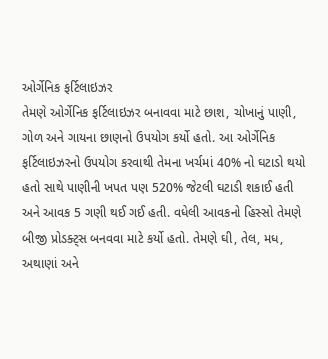ઓર્ગેનિક ફર્ટિલાઇઝર
તેમણે ઓર્ગેનિક ફર્ટિલાઇઝર બનાવવા માટે છાશ, ચોખાનું પાણી, ગોળ અને ગાયના છાણનો ઉપયોગ કર્યો હતો. આ ઓર્ગેનિક ફર્ટિલાઇઝરનો ઉપયોગ કરવાથી તેમના ખર્ચમાં 40% નો ઘટાડો થયો હતો સાથે પાણીની ખપત પણ 520% જેટલી ઘટાડી શકાઈ હતી અને આવક 5 ગણી થઈ ગઈ હતી. વધેલી આવકનો હિસ્સો તેમણે બીજી પ્રોડક્ટ્સ બનવવા માટે કર્યો હતો. તેમણે ઘી, તેલ, મધ, અથાણાં અને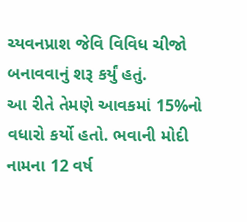ચ્યવનપ્રાશ જેવિ વિવિધ ચીજો બનાવવાનું શરૂ કર્યું હતું.
આ રીતે તેમણે આવકમાં 15%નો વધારો કર્યો હતો. ભવાની મોદી નામના 12 વર્ષ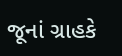જૂનાં ગ્રાહકે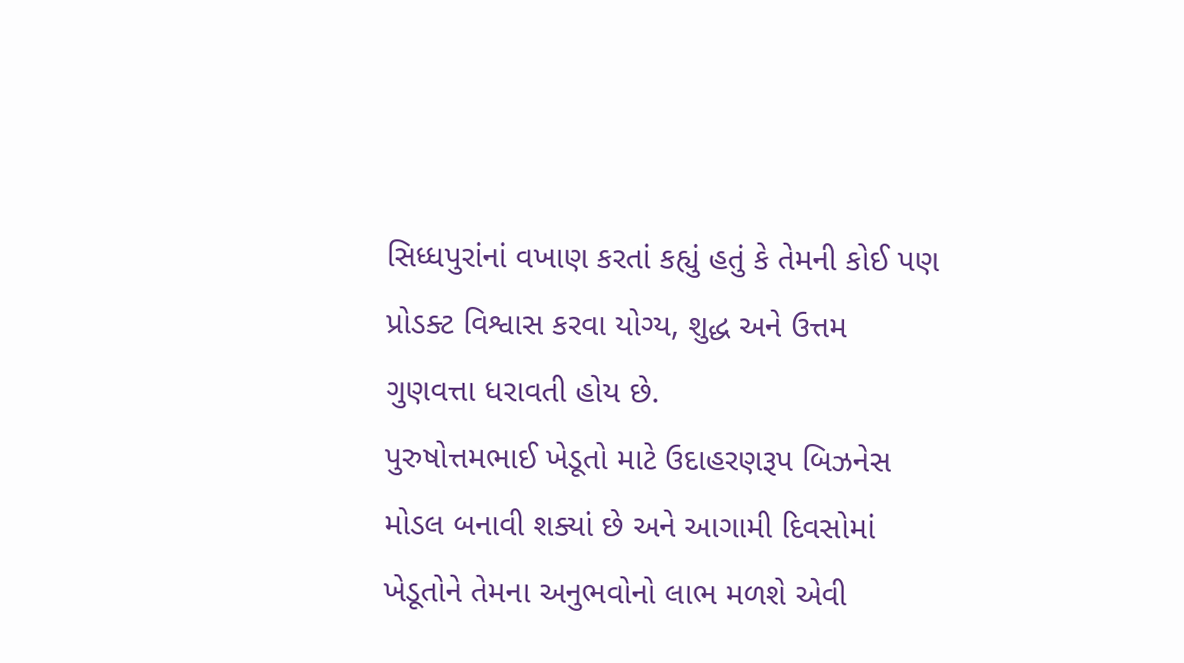સિધ્ધપુરાંનાં વખાણ કરતાં કહ્યું હતું કે તેમની કોઈ પણ પ્રોડક્ટ વિશ્વાસ કરવા યોગ્ય, શુદ્ધ અને ઉત્તમ ગુણવત્તા ધરાવતી હોય છે.
પુરુષોત્તમભાઈ ખેડૂતો માટે ઉદાહરણરૂપ બિઝનેસ મોડલ બનાવી શક્યાં છે અને આગામી દિવસોમાં ખેડૂતોને તેમના અનુભવોનો લાભ મળશે એવી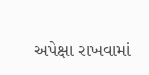અપેક્ષા રાખવામાં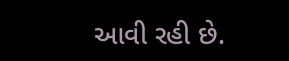આવી રહી છે.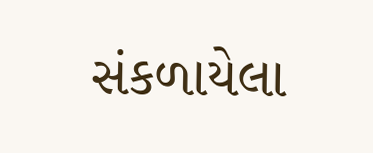સંકળાયેલા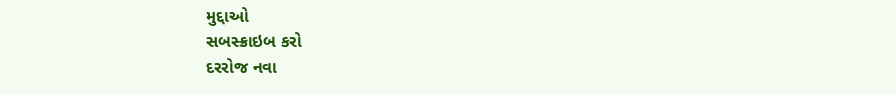મુદ્દાઓ
સબસ્ક્રાઇબ કરો
દરરોજ નવા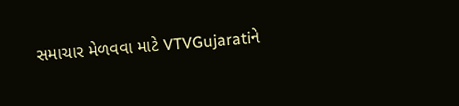સમાચાર મેળવવા માટે VTVGujaratiને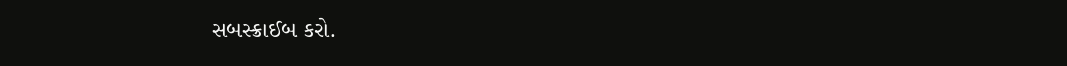સબસ્ક્રાઈબ કરો.